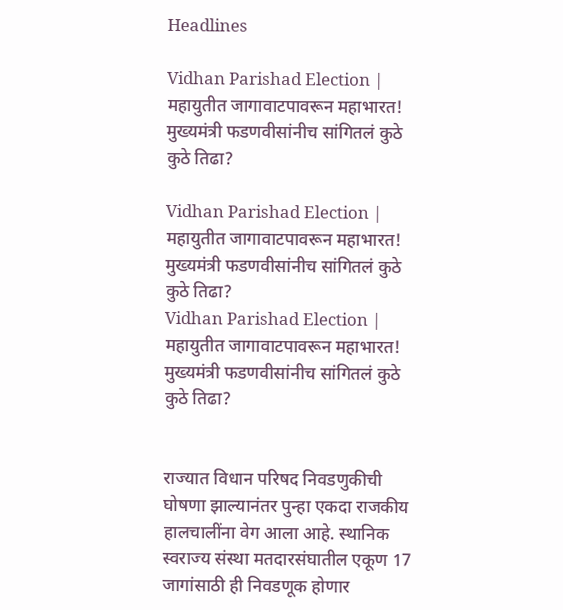Headlines

Vidhan Parishad Election | महायुतीत जागावाटपावरून महाभारत! मुख्यमंत्री फडणवीसांनीच सांगितलं कुठे कुठे तिढा?

Vidhan Parishad Election | महायुतीत जागावाटपावरून महाभारत! मुख्यमंत्री फडणवीसांनीच सांगितलं कुठे कुठे तिढा?
Vidhan Parishad Election | महायुतीत जागावाटपावरून महाभारत! मुख्यमंत्री फडणवीसांनीच सांगितलं कुठे कुठे तिढा?


राज्यात विधान परिषद निवडणुकीची घोषणा झाल्यानंतर पुन्हा एकदा राजकीय हालचालींना वेग आला आहे. स्थानिक स्वराज्य संस्था मतदारसंघातील एकूण 17 जागांसाठी ही निवडणूक होणार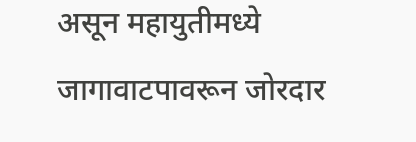असून महायुतीमध्ये जागावाटपावरून जोरदार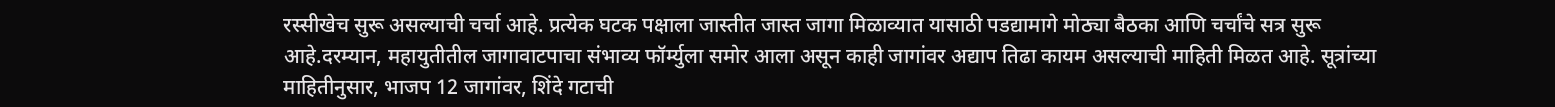रस्सीखेच सुरू असल्याची चर्चा आहे. प्रत्येक घटक पक्षाला जास्तीत जास्त जागा मिळाव्यात यासाठी पडद्यामागे मोठ्या बैठका आणि चर्चांचे सत्र सुरू आहे.दरम्यान, महायुतीतील जागावाटपाचा संभाव्य फॉर्म्युला समोर आला असून काही जागांवर अद्याप तिढा कायम असल्याची माहिती मिळत आहे. सूत्रांच्या माहितीनुसार, भाजप 12 जागांवर, शिंदे गटाची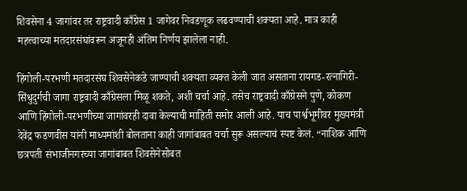शिवसेना 4 जागांवर तर राष्ट्रवादी काँग्रेस 1 जागेवर निवडणूक लढवण्याची शक्यता आहे. मात्र काही महत्त्वाच्या मतदारसंघांवरून अजूनही अंतिम निर्णय झालेला नाही.

हिंगोली-परभणी मतदारसंघ शिवसेनेकडे जाण्याची शक्यता व्यक्त केली जात असताना रायगड-रत्नागिरी-सिंधुदुर्गची जागा राष्ट्रवादी काँग्रेसला मिळू शकते, अशी चर्चा आहे. तसेच राष्ट्रवादी काँग्रेसने पुणे, कोकण आणि हिंगोली-परभणीच्या जागांवरही दावा केल्याची माहिती समोर आली आहे. याच पार्श्वभूमीवर मुख्यमंत्री देवेंद्र फडणवीस यांनी माध्यमांशी बोलताना काही जागांबाबत चर्चा सुरू असल्याचं स्पष्ट केलं. “नाशिक आणि छत्रपती संभाजीनगरच्या जागांबाबत शिवसेनेसोबत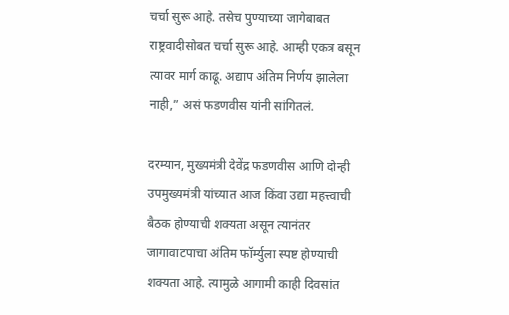चर्चा सुरू आहे. तसेच पुण्याच्या जागेबाबत राष्ट्रवादीसोबत चर्चा सुरू आहे. आम्ही एकत्र बसून त्यावर मार्ग काढू. अद्याप अंतिम निर्णय झालेला नाही,” असं फडणवीस यांनी सांगितलं.

दरम्यान, मुख्यमंत्री देवेंद्र फडणवीस आणि दोन्ही उपमुख्यमंत्री यांच्यात आज किंवा उद्या महत्त्वाची बैठक होण्याची शक्यता असून त्यानंतर जागावाटपाचा अंतिम फॉर्म्युला स्पष्ट होण्याची शक्यता आहे. त्यामुळे आगामी काही दिवसांत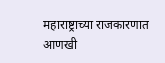महाराष्ट्राच्या राजकारणात आणखी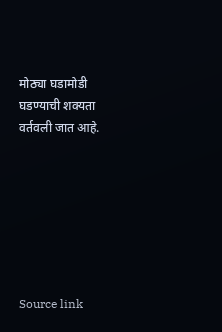मोठ्या घडामोडी घडण्याची शक्यता वर्तवली जात आहे.







Source link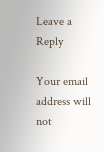Leave a Reply

Your email address will not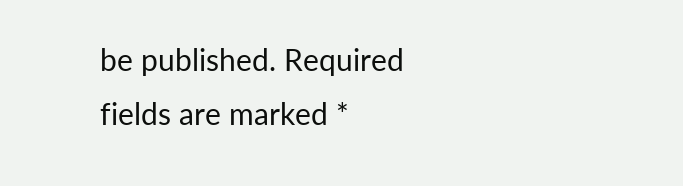be published. Required fields are marked *